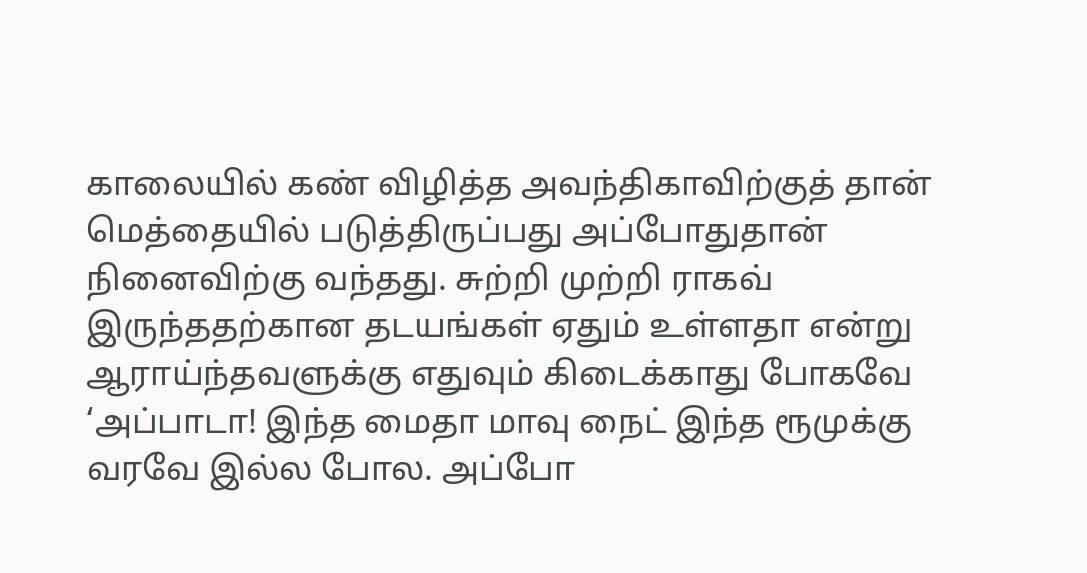காலையில் கண் விழித்த அவந்திகாவிற்குத் தான் மெத்தையில் படுத்திருப்பது அப்போதுதான் நினைவிற்கு வந்தது. சுற்றி முற்றி ராகவ் இருந்ததற்கான தடயங்கள் ஏதும் உள்ளதா என்று ஆராய்ந்தவளுக்கு எதுவும் கிடைக்காது போகவே ‘அப்பாடா! இந்த மைதா மாவு நைட் இந்த ரூமுக்கு வரவே இல்ல போல. அப்போ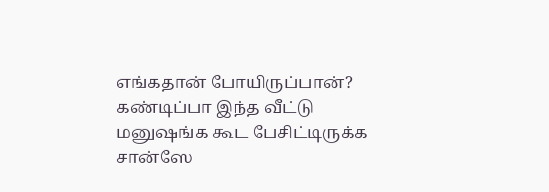எங்கதான் போயிருப்பான்? கண்டிப்பா இந்த வீட்டு மனுஷங்க கூட பேசிட்டிருக்க சான்ஸே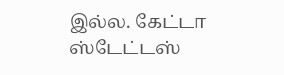இல்ல. கேட்டா ஸ்டேட்டஸ்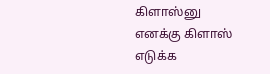கிளாஸ்னு எனக்கு கிளாஸ் எடுக்க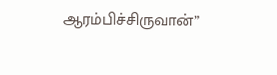ஆரம்பிச்சிருவான்”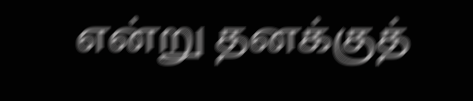என்று தனக்குத்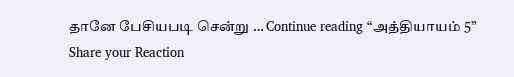தானே பேசியபடி சென்று … Continue reading “அத்தியாயம் 5”
Share your Reaction